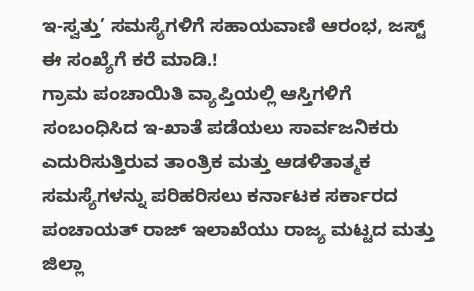ಇ-ಸ್ವತ್ತು’ ಸಮಸ್ಯೆಗಳಿಗೆ ಸಹಾಯವಾಣಿ ಆರಂಭ, ಜಸ್ಟ್ ಈ ಸಂಖ್ಯೆಗೆ ಕರೆ ಮಾಡಿ.!
ಗ್ರಾಮ ಪಂಚಾಯಿತಿ ವ್ಯಾಪ್ತಿಯಲ್ಲಿ ಆಸ್ತಿಗಳಿಗೆ ಸಂಬಂಧಿಸಿದ ಇ-ಖಾತೆ ಪಡೆಯಲು ಸಾರ್ವಜನಿಕರು ಎದುರಿಸುತ್ತಿರುವ ತಾಂತ್ರಿಕ ಮತ್ತು ಆಡಳಿತಾತ್ಮಕ ಸಮಸ್ಯೆಗಳನ್ನು ಪರಿಹರಿಸಲು ಕರ್ನಾಟಕ ಸರ್ಕಾರದ ಪಂಚಾಯತ್ ರಾಜ್ ಇಲಾಖೆಯು ರಾಜ್ಯ ಮಟ್ಟದ ಮತ್ತು ಜಿಲ್ಲಾ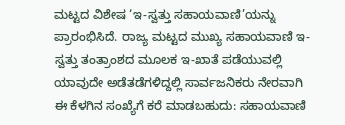ಮಟ್ಟದ ವಿಶೇಷ ‘ಇ-ಸ್ವತ್ತು ಸಹಾಯವಾಣಿ’ಯನ್ನು ಪ್ರಾರಂಭಿಸಿದೆ. ರಾಜ್ಯ ಮಟ್ಟದ ಮುಖ್ಯ ಸಹಾಯವಾಣಿ ಇ-ಸ್ವತ್ತು ತಂತ್ರಾಂಶದ ಮೂಲಕ ಇ-ಖಾತೆ ಪಡೆಯುವಲ್ಲಿ ಯಾವುದೇ ಅಡೆತಡೆಗಳಿದ್ದಲ್ಲಿ ಸಾರ್ವಜನಿಕರು ನೇರವಾಗಿ ಈ ಕೆಳಗಿನ ಸಂಖ್ಯೆಗೆ ಕರೆ ಮಾಡಬಹುದು: ಸಹಾಯವಾಣಿ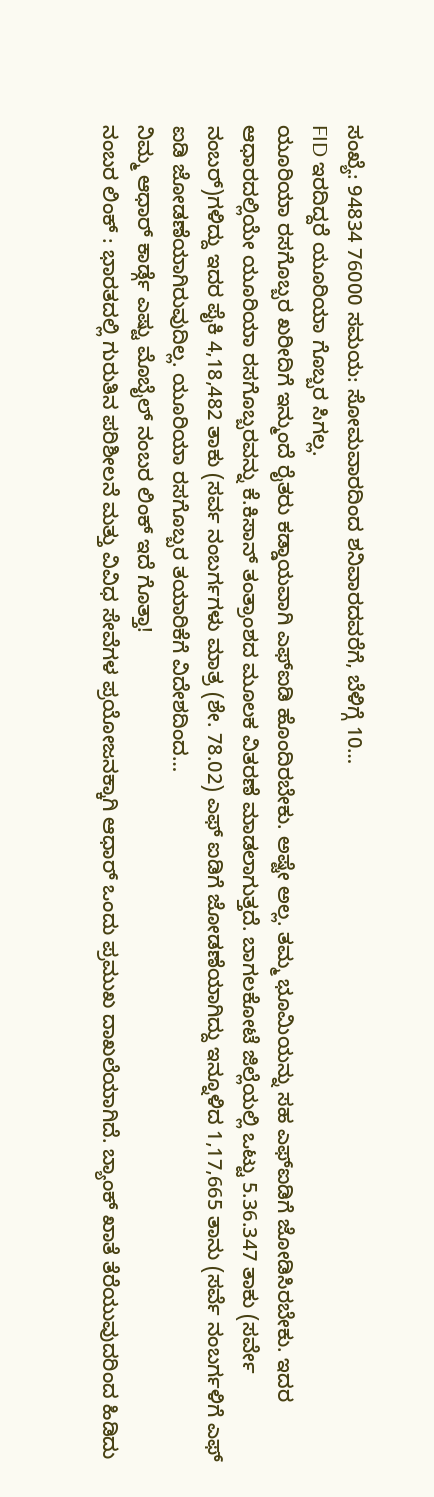ಸಂಖ್ಯೆ: 94834 76000 ಸಮಯ: ಸೋಮವಾರದಿಂದ ಶನಿವಾರದವರೆಗೆ, ಬೆಳಿಗ್ಗೆ 10…
FID ಇರದಿದ್ದರೆ ಯೂರಿಯಾ ಗೊಬ್ಬರ ಸಿಗಲ್ಲ.
ಯೂರಿಯಾ ರಸಗೊಬ್ಬರ ಖರೀದಿಗೆ ಇನ್ಮುಂದೆ ರೈತರು ಕಡ್ಡಾಯವಾಗಿ ಎಫ್ಐಡಿ ಹೊಂದಿರಬೇಕು. ಅಷ್ಟೇ ಅಲ್ಲ. ತಮ್ಮ ಭೂಮಿಯನ್ನು ಸಹ ಎಫ್ಐಡಿಗೆ ಜೋಡಿಸಿರಬೇಕು. ಇದರ ಆಧಾರದಲ್ಲಿಯೇ ಯೂರಿಯಾ ರಸಗೊಬ್ಬರವನ್ನು ಕೆ.ಕಿಸಾನ್ ತಂತ್ರಾಂಶದ ಮೂಲಕ ವಿತರಣೆ ಮಾಡಲಾಗುತ್ತದೆ. ಬಾಗಲಕೋಟೆ ಜಿಲ್ಲೆಯಲ್ಲಿ ಒಟ್ಟು 5.36.347 ತಾಕು (ಸರ್ವೇ ನಂಬರ್)ಗಳಿದ್ದು ಇದರ ಪೈಕಿ 4,18,482 ತಾಕು (ಸರ್ವ ನಂಬರ್ಗಗಳು ಮಾತ್ರ (ಶೇ. 78.02) ಎಫ್ ಐಡಿಗೆ ಜೋಡಣೆಯಾಗಿದ್ದು ಇನ್ನೂಳಿದ 1,17,665 ತಾನು (ಸರ್ವೆ ನಂಬರ್ಗಳಿಗೆ ಎಫ್ ಐಡಿ ಜೋಡಣೆಯಾಗಿರುವುದಿಲ್ಲ. ಯೂರಿಯಾ ರಸಗೊಬ್ಬರ ತಯಾರಿಕೆಗೆ ವಿದೇಶದಿಂದ…
ನಿಮ್ಮ ಆಧಾರ್ ಕಾರ್ಡ್ಗೆ ಎಷ್ಟು ಮೊಬೈಲ್ ನಂಬರ ಲಿಂಕ್ ಇದೆ ಗೊತ್ತಾ!
ನಂಬರ ಲಿಂಕ್ : ಭಾರತದಲ್ಲಿ ಗುರುತಿನ ಪರಿಶೀಲನೆ ಮತ್ತು ವಿವಿಧ ಸೇವೆಗಳ ಪ್ರಯೋಜನಕ್ಕಾಗಿ ಆಧಾರ್ ಒಂದು ಪ್ರಮುಖ ದಾಖಲೆಯಾಗಿದೆ. ಬ್ಯಾಂಕ್ ಖಾತೆ ತೆರೆಯುವುದರಿಂದ ಹಿಡಿದು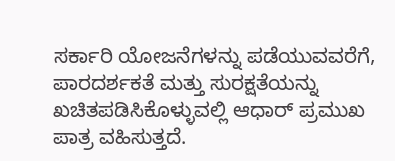ಸರ್ಕಾರಿ ಯೋಜನೆಗಳನ್ನು ಪಡೆಯುವವರೆಗೆ, ಪಾರದರ್ಶಕತೆ ಮತ್ತು ಸುರಕ್ಷತೆಯನ್ನು ಖಚಿತಪಡಿಸಿಕೊಳ್ಳುವಲ್ಲಿ ಆಧಾರ್ ಪ್ರಮುಖ ಪಾತ್ರ ವಹಿಸುತ್ತದೆ.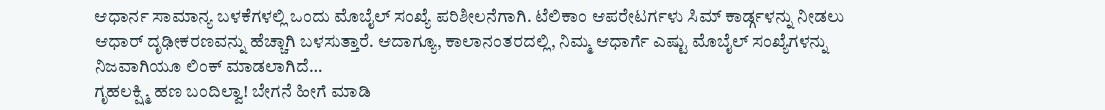ಆಧಾರ್ನ ಸಾಮಾನ್ಯ ಬಳಕೆಗಳಲ್ಲಿ ಒಂದು ಮೊಬೈಲ್ ಸಂಖ್ಯೆ ಪರಿಶೀಲನೆಗಾಗಿ. ಟೆಲಿಕಾಂ ಆಪರೇಟರ್ಗಳು ಸಿಮ್ ಕಾರ್ಡ್ಗಳನ್ನು ನೀಡಲು ಆಧಾರ್ ದೃಢೀಕರಣವನ್ನು ಹೆಚ್ಚಾಗಿ ಬಳಸುತ್ತಾರೆ. ಆದಾಗ್ಯೂ, ಕಾಲಾನಂತರದಲ್ಲಿ, ನಿಮ್ಮ ಆಧಾರ್ಗೆ ಎಷ್ಟು ಮೊಬೈಲ್ ಸಂಖ್ಯೆಗಳನ್ನು ನಿಜವಾಗಿಯೂ ಲಿಂಕ್ ಮಾಡಲಾಗಿದೆ…
ಗೃಹಲಕ್ಷ್ಮಿ ಹಣ ಬಂದಿಲ್ವಾ! ಬೇಗನೆ ಹೀಗೆ ಮಾಡಿ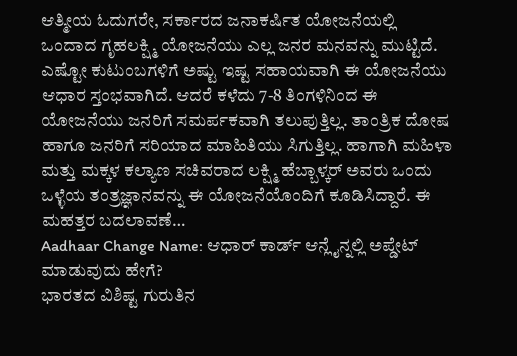ಆತ್ಮೀಯ ಓದುಗರೇ, ಸರ್ಕಾರದ ಜನಾಕರ್ಷಿತ ಯೋಜನೆಯಲ್ಲಿ ಒಂದಾದ ಗೃಹಲಕ್ಷ್ಮಿ ಯೋಜನೆಯು ಎಲ್ಲ ಜನರ ಮನವನ್ನು ಮುಟ್ಟಿದೆ. ಎಷ್ಟೋ ಕುಟುಂಬಗಳಿಗೆ ಅಷ್ಟು ಇಷ್ಟ ಸಹಾಯವಾಗಿ ಈ ಯೋಜನೆಯು ಆಧಾರ ಸ್ತಂಭವಾಗಿದೆ. ಆದರೆ ಕಳೆದು 7-8 ತಿಂಗಳಿನಿಂದ ಈ ಯೋಜನೆಯು ಜನರಿಗೆ ಸಮರ್ಪಕವಾಗಿ ತಲುಪುತ್ತಿಲ್ಲ. ತಾಂತ್ರಿಕ ದೋಷ ಹಾಗೂ ಜನರಿಗೆ ಸರಿಯಾದ ಮಾಹಿತಿಯು ಸಿಗುತ್ತಿಲ್ಲ. ಹಾಗಾಗಿ ಮಹಿಳಾ ಮತ್ತು ಮಕ್ಕಳ ಕಲ್ಯಾಣ ಸಚಿವರಾದ ಲಕ್ಷ್ಮಿ ಹೆಬ್ಬಾಳ್ಕರ್ ಅವರು ಒಂದು ಒಳ್ಳೆಯ ತಂತ್ರಜ್ಞಾನವನ್ನು ಈ ಯೋಜನೆಯೊಂದಿಗೆ ಕೂಡಿಸಿದ್ದಾರೆ. ಈ ಮಹತ್ತರ ಬದಲಾವಣೆ…
Aadhaar Change Name: ಆಧಾರ್ ಕಾರ್ಡ್ ಆನ್ಲೈನ್ನಲ್ಲಿ ಅಪ್ಡೇಟ್ ಮಾಡುವುದು ಹೇಗೆ?
ಭಾರತದ ವಿಶಿಷ್ಟ ಗುರುತಿನ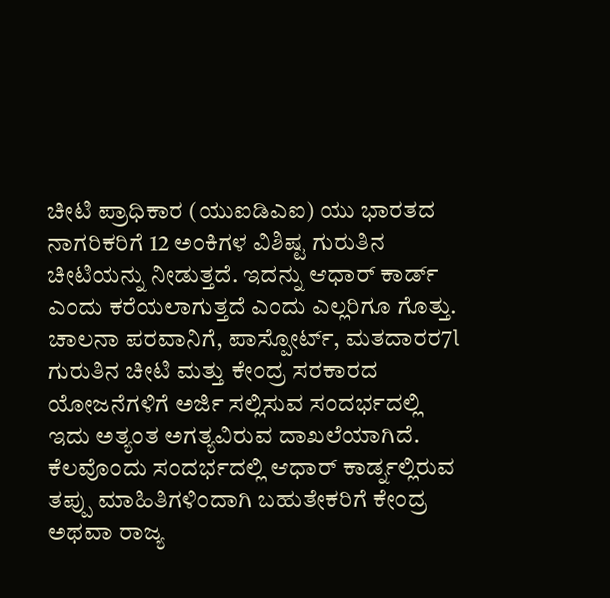ಚೀಟಿ ಪ್ರಾಧಿಕಾರ (ಯುಐಡಿಎಐ) ಯು ಭಾರತದ ನಾಗರಿಕರಿಗೆ 12 ಅಂಕಿಗಳ ವಿಶಿಷ್ಟ ಗುರುತಿನ ಚೀಟಿಯನ್ನು ನೀಡುತ್ತದೆ. ಇದನ್ನು ಆಧಾರ್ ಕಾರ್ಡ್ ಎಂದು ಕರೆಯಲಾಗುತ್ತದೆ ಎಂದು ಎಲ್ಲರಿಗೂ ಗೊತ್ತು. ಚಾಲನಾ ಪರವಾನಿಗೆ, ಪಾಸ್ಪೋರ್ಟ್, ಮತದಾರರ7l ಗುರುತಿನ ಚೀಟಿ ಮತ್ತು ಕೇಂದ್ರ ಸರಕಾರದ ಯೋಜನೆಗಳಿಗೆ ಅರ್ಜಿ ಸಲ್ಲಿಸುವ ಸಂದರ್ಭದಲ್ಲಿ ಇದು ಅತ್ಯಂತ ಅಗತ್ಯವಿರುವ ದಾಖಲೆಯಾಗಿದೆ. ಕೆಲವೊಂದು ಸಂದರ್ಭದಲ್ಲಿ ಆಧಾರ್ ಕಾರ್ಡ್ನಲ್ಲಿರುವ ತಪ್ಪು ಮಾಹಿತಿಗಳಿಂದಾಗಿ ಬಹುತೇಕರಿಗೆ ಕೇಂದ್ರ ಅಥವಾ ರಾಜ್ಯ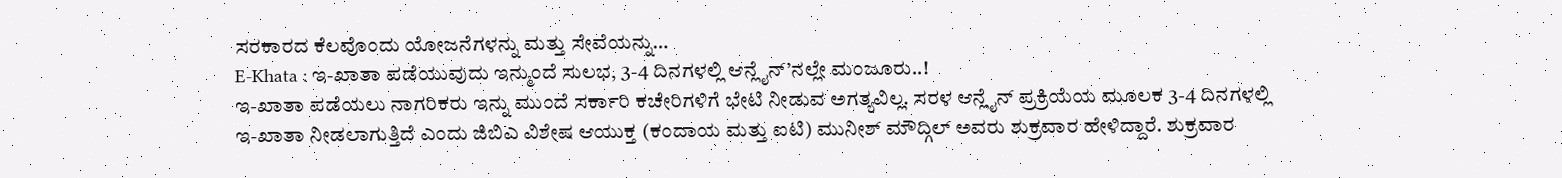ಸರಕಾರದ ಕೆಲವೊಂದು ಯೋಜನೆಗಳನ್ನು ಮತ್ತು ಸೇವೆಯನ್ನು…
E-Khata : ಇ-ಖಾತಾ ಪಡೆಯುವುದು ಇನ್ಮುಂದೆ ಸುಲಭ, 3-4 ದಿನಗಳಲ್ಲಿ ಆನ್ಲೈನ್’ನಲ್ಲೇ ಮಂಜೂರು..!
ಇ-ಖಾತಾ ಪಡೆಯಲು ನಾಗರಿಕರು ಇನ್ನು ಮುಂದೆ ಸರ್ಕಾರಿ ಕಚೇರಿಗಳಿಗೆ ಭೇಟಿ ನೀಡುವ ಅಗತ್ಯವಿಲ್ಲ. ಸರಳ ಆನ್ಲೈನ್ ಪ್ರಕ್ರಿಯೆಯ ಮೂಲಕ 3-4 ದಿನಗಳಲ್ಲಿ ಇ-ಖಾತಾ ನೀಡಲಾಗುತ್ತಿದೆ ಎಂದು ಜಿಬಿಎ ವಿಶೇಷ ಆಯುಕ್ತ (ಕಂದಾಯ ಮತ್ತು ಐಟಿ) ಮುನೀಶ್ ಮೌದ್ಗಿಲ್ ಅವರು ಶುಕ್ರವಾರ ಹೇಳಿದ್ದಾರೆ. ಶುಕ್ರವಾರ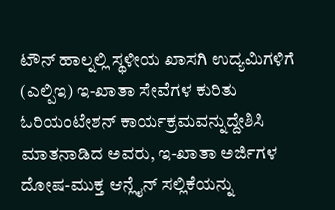ಟೌನ್ ಹಾಲ್ನಲ್ಲಿ ಸ್ಥಳೀಯ ಖಾಸಗಿ ಉದ್ಯಮಿಗಳಿಗೆ (ಎಲ್ಪಿಇ) ಇ-ಖಾತಾ ಸೇವೆಗಳ ಕುರಿತು ಓರಿಯಂಟೇಶನ್ ಕಾರ್ಯಕ್ರಮವನ್ನುದ್ದೇಶಿಸಿ ಮಾತನಾಡಿದ ಅವರು, ಇ-ಖಾತಾ ಅರ್ಜಿಗಳ ದೋಷ-ಮುಕ್ತ ಆನ್ಲೈನ್ ಸಲ್ಲಿಕೆಯನ್ನು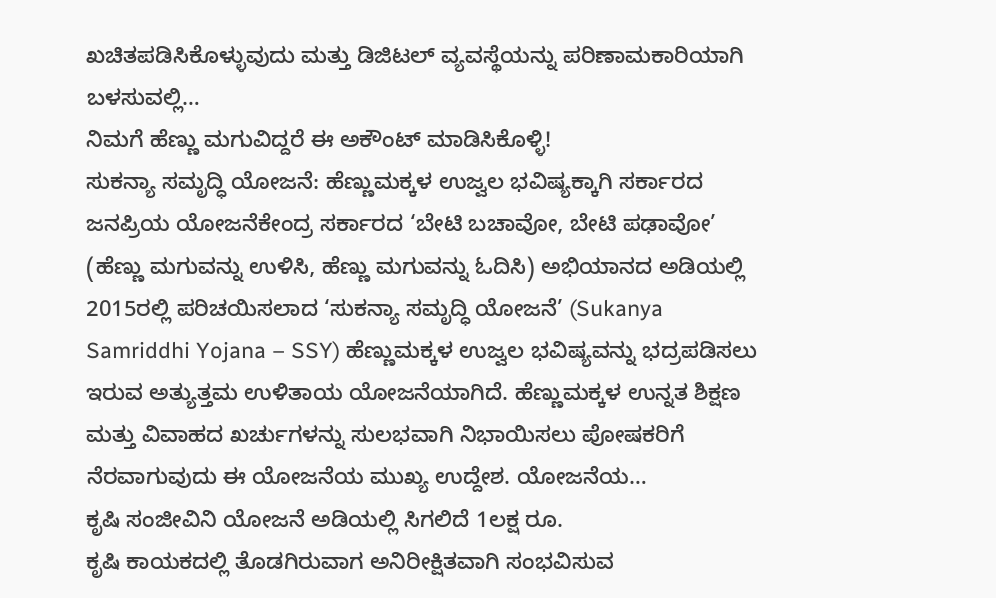ಖಚಿತಪಡಿಸಿಕೊಳ್ಳುವುದು ಮತ್ತು ಡಿಜಿಟಲ್ ವ್ಯವಸ್ಥೆಯನ್ನು ಪರಿಣಾಮಕಾರಿಯಾಗಿ ಬಳಸುವಲ್ಲಿ…
ನಿಮಗೆ ಹೆಣ್ಣು ಮಗುವಿದ್ದರೆ ಈ ಅಕೌಂಟ್ ಮಾಡಿಸಿಕೊಳ್ಳಿ!
ಸುಕನ್ಯಾ ಸಮೃದ್ಧಿ ಯೋಜನೆ: ಹೆಣ್ಣುಮಕ್ಕಳ ಉಜ್ವಲ ಭವಿಷ್ಯಕ್ಕಾಗಿ ಸರ್ಕಾರದ ಜನಪ್ರಿಯ ಯೋಜನೆಕೇಂದ್ರ ಸರ್ಕಾರದ ‘ಬೇಟಿ ಬಚಾವೋ, ಬೇಟಿ ಪಢಾವೋ’ (ಹೆಣ್ಣು ಮಗುವನ್ನು ಉಳಿಸಿ, ಹೆಣ್ಣು ಮಗುವನ್ನು ಓದಿಸಿ) ಅಭಿಯಾನದ ಅಡಿಯಲ್ಲಿ 2015ರಲ್ಲಿ ಪರಿಚಯಿಸಲಾದ ‘ಸುಕನ್ಯಾ ಸಮೃದ್ಧಿ ಯೋಜನೆ’ (Sukanya Samriddhi Yojana – SSY) ಹೆಣ್ಣುಮಕ್ಕಳ ಉಜ್ವಲ ಭವಿಷ್ಯವನ್ನು ಭದ್ರಪಡಿಸಲು ಇರುವ ಅತ್ಯುತ್ತಮ ಉಳಿತಾಯ ಯೋಜನೆಯಾಗಿದೆ. ಹೆಣ್ಣುಮಕ್ಕಳ ಉನ್ನತ ಶಿಕ್ಷಣ ಮತ್ತು ವಿವಾಹದ ಖರ್ಚುಗಳನ್ನು ಸುಲಭವಾಗಿ ನಿಭಾಯಿಸಲು ಪೋಷಕರಿಗೆ ನೆರವಾಗುವುದು ಈ ಯೋಜನೆಯ ಮುಖ್ಯ ಉದ್ದೇಶ. ಯೋಜನೆಯ…
ಕೃಷಿ ಸಂಜೀವಿನಿ ಯೋಜನೆ ಅಡಿಯಲ್ಲಿ ಸಿಗಲಿದೆ 1ಲಕ್ಷ ರೂ.
ಕೃಷಿ ಕಾಯಕದಲ್ಲಿ ತೊಡಗಿರುವಾಗ ಅನಿರೀಕ್ಷಿತವಾಗಿ ಸಂಭವಿಸುವ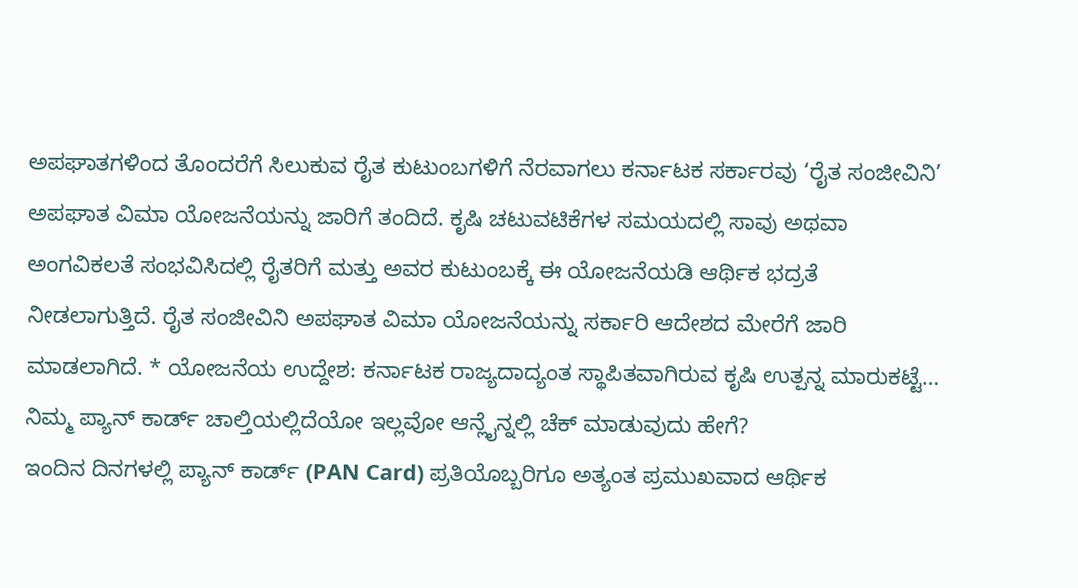ಅಪಘಾತಗಳಿಂದ ತೊಂದರೆಗೆ ಸಿಲುಕುವ ರೈತ ಕುಟುಂಬಗಳಿಗೆ ನೆರವಾಗಲು ಕರ್ನಾಟಕ ಸರ್ಕಾರವು ‘ರೈತ ಸಂಜೀವಿನಿ’ ಅಪಘಾತ ವಿಮಾ ಯೋಜನೆಯನ್ನು ಜಾರಿಗೆ ತಂದಿದೆ. ಕೃಷಿ ಚಟುವಟಿಕೆಗಳ ಸಮಯದಲ್ಲಿ ಸಾವು ಅಥವಾ ಅಂಗವಿಕಲತೆ ಸಂಭವಿಸಿದಲ್ಲಿ ರೈತರಿಗೆ ಮತ್ತು ಅವರ ಕುಟುಂಬಕ್ಕೆ ಈ ಯೋಜನೆಯಡಿ ಆರ್ಥಿಕ ಭದ್ರತೆ ನೀಡಲಾಗುತ್ತಿದೆ. ರೈತ ಸಂಜೀವಿನಿ ಅಪಘಾತ ವಿಮಾ ಯೋಜನೆಯನ್ನು ಸರ್ಕಾರಿ ಆದೇಶದ ಮೇರೆಗೆ ಜಾರಿ ಮಾಡಲಾಗಿದೆ. * ಯೋಜನೆಯ ಉದ್ದೇಶ: ಕರ್ನಾಟಕ ರಾಜ್ಯದಾದ್ಯಂತ ಸ್ಥಾಪಿತವಾಗಿರುವ ಕೃಷಿ ಉತ್ಪನ್ನ ಮಾರುಕಟ್ಟೆ…
ನಿಮ್ಮ ಪ್ಯಾನ್ ಕಾರ್ಡ್ ಚಾಲ್ತಿಯಲ್ಲಿದೆಯೋ ಇಲ್ಲವೋ ಆನ್ಲೈನ್ನಲ್ಲಿ ಚೆಕ್ ಮಾಡುವುದು ಹೇಗೆ?
ಇಂದಿನ ದಿನಗಳಲ್ಲಿ ಪ್ಯಾನ್ ಕಾರ್ಡ್ (PAN Card) ಪ್ರತಿಯೊಬ್ಬರಿಗೂ ಅತ್ಯಂತ ಪ್ರಮುಖವಾದ ಆರ್ಥಿಕ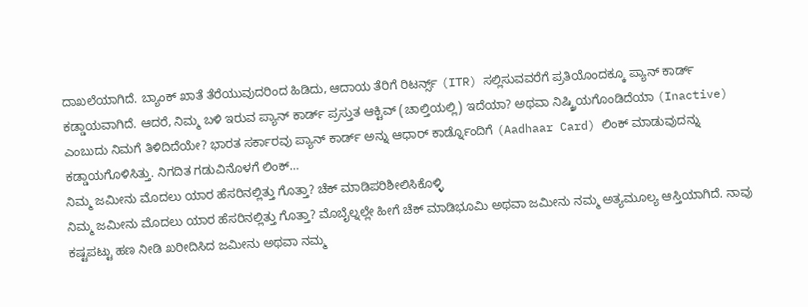ದಾಖಲೆಯಾಗಿದೆ. ಬ್ಯಾಂಕ್ ಖಾತೆ ತೆರೆಯುವುದರಿಂದ ಹಿಡಿದು, ಆದಾಯ ತೆರಿಗೆ ರಿಟರ್ನ್ಸ್ (ITR) ಸಲ್ಲಿಸುವವರೆಗೆ ಪ್ರತಿಯೊಂದಕ್ಕೂ ಪ್ಯಾನ್ ಕಾರ್ಡ್ ಕಡ್ಡಾಯವಾಗಿದೆ. ಆದರೆ, ನಿಮ್ಮ ಬಳಿ ಇರುವ ಪ್ಯಾನ್ ಕಾರ್ಡ್ ಪ್ರಸ್ತುತ ಆಕ್ಟಿವ್ (ಚಾಲ್ತಿಯಲ್ಲಿ) ಇದೆಯಾ? ಅಥವಾ ನಿಷ್ಕ್ರಿಯಗೊಂಡಿದೆಯಾ (Inactive) ಎಂಬುದು ನಿಮಗೆ ತಿಳಿದಿದೆಯೇ? ಭಾರತ ಸರ್ಕಾರವು ಪ್ಯಾನ್ ಕಾರ್ಡ್ ಅನ್ನು ಆಧಾರ್ ಕಾರ್ಡ್ನೊಂದಿಗೆ (Aadhaar Card) ಲಿಂಕ್ ಮಾಡುವುದನ್ನು ಕಡ್ಡಾಯಗೊಳಿಸಿತ್ತು. ನಿಗದಿತ ಗಡುವಿನೊಳಗೆ ಲಿಂಕ್…
ನಿಮ್ಮ ಜಮೀನು ಮೊದಲು ಯಾರ ಹೆಸರಿನಲ್ಲಿತ್ತು ಗೊತ್ತಾ? ಚೆಕ್ ಮಾಡಿಪರಿಶೀಲಿಸಿಕೊಳ್ಳಿ
ನಿಮ್ಮ ಜಮೀನು ಮೊದಲು ಯಾರ ಹೆಸರಿನಲ್ಲಿತ್ತು ಗೊತ್ತಾ? ಮೊಬೈಲ್ನಲ್ಲೇ ಹೀಗೆ ಚೆಕ್ ಮಾಡಿಭೂಮಿ ಅಥವಾ ಜಮೀನು ನಮ್ಮ ಅತ್ಯಮೂಲ್ಯ ಆಸ್ತಿಯಾಗಿದೆ. ನಾವು ಕಷ್ಟಪಟ್ಟು ಹಣ ನೀಡಿ ಖರೀದಿಸಿದ ಜಮೀನು ಅಥವಾ ನಮ್ಮ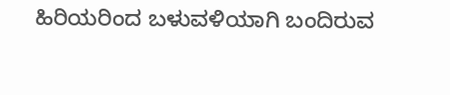ಹಿರಿಯರಿಂದ ಬಳುವಳಿಯಾಗಿ ಬಂದಿರುವ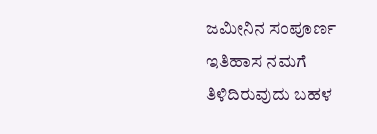ಜಮೀನಿನ ಸಂಪೂರ್ಣ ಇತಿಹಾಸ ನಮಗೆ ತಿಳಿದಿರುವುದು ಬಹಳ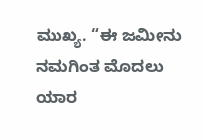ಮುಖ್ಯ. “ಈ ಜಮೀನು ನಮಗಿಂತ ಮೊದಲು ಯಾರ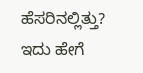ಹೆಸರಿನಲ್ಲಿತ್ತು? ಇದು ಹೇಗೆ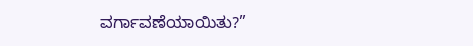ವರ್ಗಾವಣೆಯಾಯಿತು?”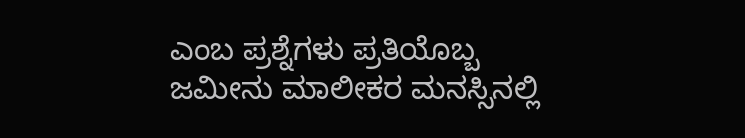ಎಂಬ ಪ್ರಶ್ನೆಗಳು ಪ್ರತಿಯೊಬ್ಬ ಜಮೀನು ಮಾಲೀಕರ ಮನಸ್ಸಿನಲ್ಲಿ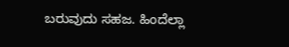ಬರುವುದು ಸಹಜ. ಹಿಂದೆಲ್ಲಾ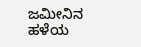ಜಮೀನಿನ ಹಳೆಯ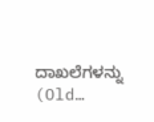ದಾಖಲೆಗಳನ್ನು (Old…